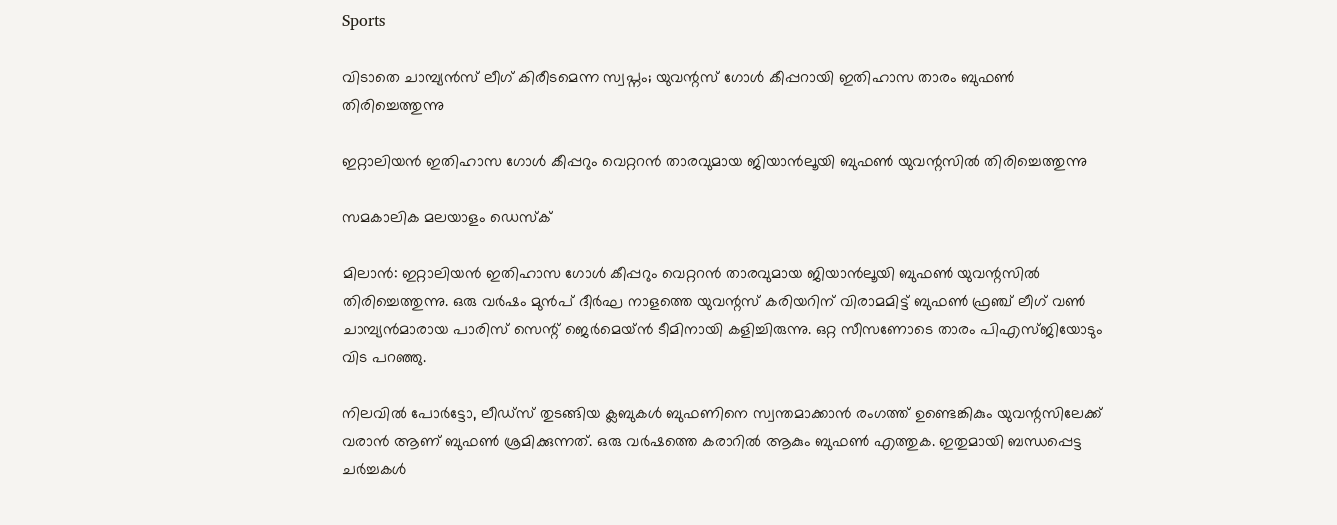Sports

വിടാതെ ചാമ്പ്യൻസ് ലീഗ് കിരീടമെന്ന സ്വപ്നം; യുവന്റസ് ഗോൾ കീപ്പറായി ഇതിഹാസ താരം ബുഫൺ തിരിച്ചെത്തുന്നു

ഇറ്റാലിയൻ ഇതിഹാസ ഗോൾ കീപ്പറും വെറ്ററൻ താരവുമായ ജിയാൻലൂയി ബുഫൺ യുവന്റസിൽ തിരിച്ചെത്തുന്നു

സമകാലിക മലയാളം ഡെസ്ക്

മിലാൻ: ഇറ്റാലിയൻ ഇതിഹാസ ഗോൾ കീപ്പറും വെറ്ററൻ താരവുമായ ജിയാൻലൂയി ബുഫൺ യുവന്റസിൽ തിരിച്ചെത്തുന്നു. ഒരു വർഷം മുൻപ് ദീർഘ നാളത്തെ യുവന്റസ് കരിയറിന് വിരാമമിട്ട് ബുഫൺ ഫ്രഞ്ച് ലീഗ് വൺ ചാമ്പ്യൻമാരായ പാരിസ് സെന്റ് ജെർമെയ്ൻ ടീമിനായി കളിച്ചിരുന്നു. ഒറ്റ സീസണോടെ താരം പിഎസ്ജിയോടും വിട പറഞ്ഞു.

നിലവിൽ പോർട്ടോ, ലീഡ്സ് തുടങ്ങിയ ക്ലബുകൾ ബുഫണിനെ സ്വന്തമാക്കാൻ രംഗത്ത് ഉണ്ടെങ്കികും യുവന്റസിലേക്ക് വരാൻ ആണ് ബുഫൺ ശ്രമിക്കുന്നത്. ഒരു വർഷത്തെ കരാറിൽ ആകും ബുഫൺ എത്തുക. ഇതുമായി ബന്ധപ്പെട്ട ചർച്ചകൾ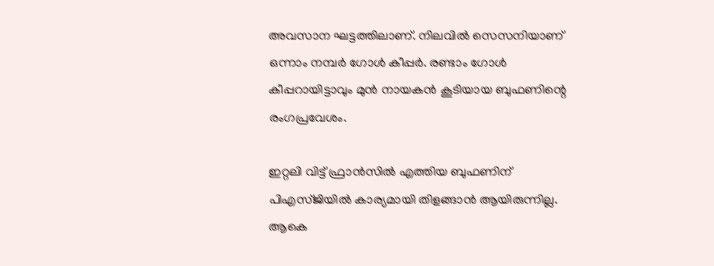അവസാന ഘട്ടത്തിലാണ്‌. നിലവിൽ സെസനിയാണ് ഒന്നാം നമ്പർ ഗോൾ കീപ്പർ. രണ്ടാം ഗോൾ കീപ്പറായിട്ടാവും മുൻ നായകൻ കൂടിയായ ബുഫണിന്റെ രംഗപ്രവേശം.

ഇറ്റലി വിട്ട് ഫ്രാൻസിൽ എത്തിയ ബുഫണിന് പിഎസ്ജിയിൽ കാര്യമായി തിളങ്ങാൻ ആയിരുന്നില്ല. ആകെ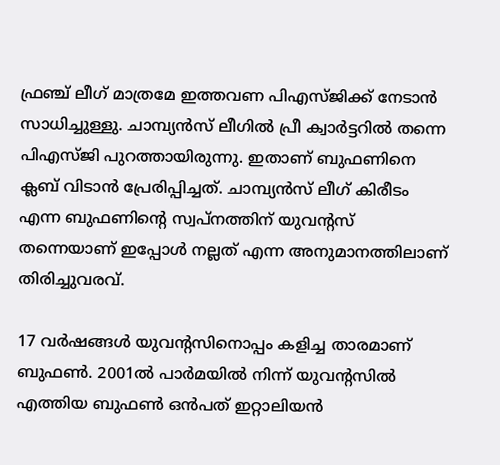ഫ്രഞ്ച് ലീഗ് മാത്രമേ ഇത്തവണ പിഎസ്ജിക്ക് നേടാൻ സാധിച്ചുള്ളു. ചാമ്പ്യൻസ് ലീഗിൽ പ്രീ ക്വാർട്ടറിൽ തന്നെ പിഎസ്ജി പുറത്തായിരുന്നു. ഇതാണ് ബുഫണിനെ ക്ലബ് വിടാൻ പ്രേരിപ്പിച്ചത്. ചാമ്പ്യൻസ് ലീഗ് കിരീടം എന്ന ബുഫണിന്റെ സ്വപ്നത്തിന് യുവന്റസ് തന്നെയാണ് ഇപ്പോൾ നല്ലത് എന്ന അനുമാനത്തിലാണ് തിരിച്ചുവരവ്.

17 വർഷങ്ങൾ യുവന്റസിനൊപ്പം കളിച്ച താരമാണ് ബുഫൺ. 2001ൽ പാർമയിൽ നിന്ന് യുവന്റസിൽ എത്തിയ ബുഫൺ ഒൻപത് ഇറ്റാലിയൻ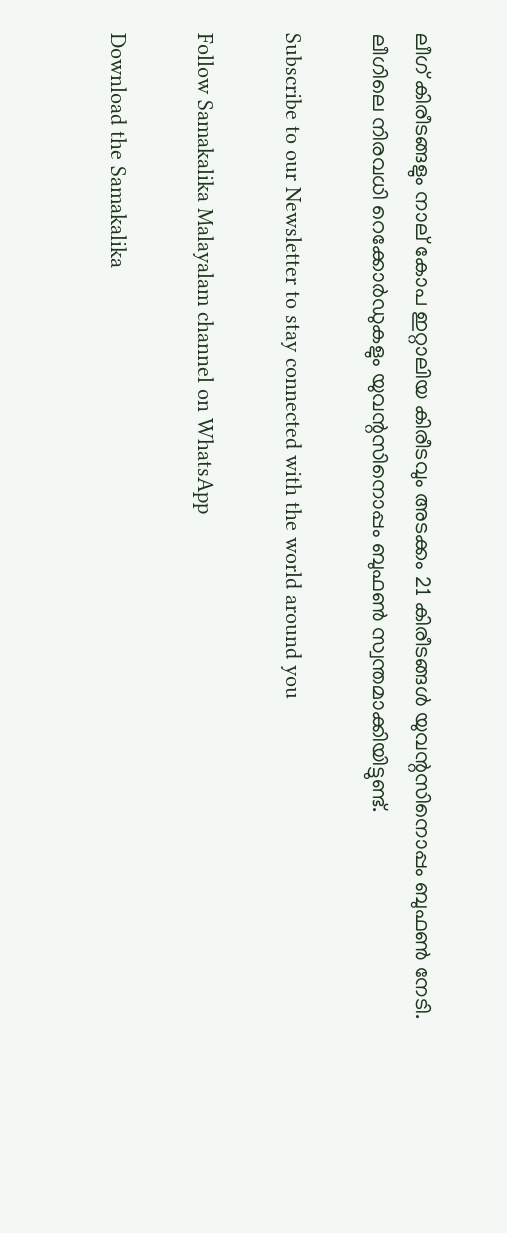ലീഗ് കിരീടങ്ങളും നാല് കോപ ഇറ്റാലിയ കിരീടവും അടക്കം 21 കിരീടങ്ങൾ യുവന്റസിനൊപ്പം ബുഫൺ നേടി. ലീഗിലെ നിരവധി റെക്കോർഡുകളും യുവന്റസിനൊപ്പം ബുഫൺ സ്വന്തമാക്കിയിട്ടുണ്ട്.

Subscribe to our Newsletter to stay connected with the world around you

Follow Samakalika Malayalam channel on WhatsApp

Download the Samakalika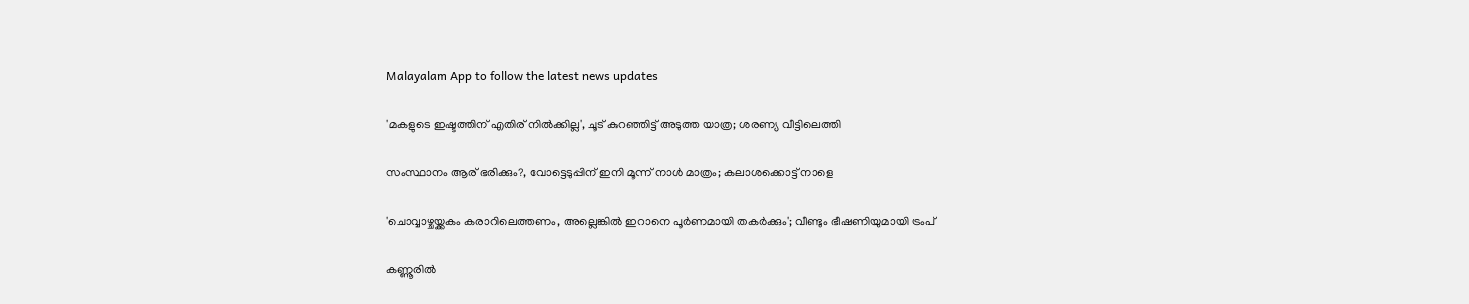Malayalam App to follow the latest news updates

'മകളുടെ ഇഷ്ടത്തിന് എതിര് നില്‍ക്കില്ല', ചൂട് കുറഞ്ഞിട്ട് അടുത്ത യാത്ര; ശരണ്യ വീട്ടിലെത്തി

സംസ്ഥാനം ആര് ഭരിക്കും?, വോട്ടെടുപ്പിന് ഇനി മൂന്ന് നാള്‍ മാത്രം; കലാശക്കൊട്ട് നാളെ

'ചൊവ്വാഴ്ചയ്ക്കകം കരാറിലെത്തണം, അല്ലെങ്കില്‍ ഇറാനെ പൂര്‍ണമായി തകര്‍ക്കും'; വീണ്ടും ഭീഷണിയുമായി ട്രംപ്

കണ്ണൂരില്‍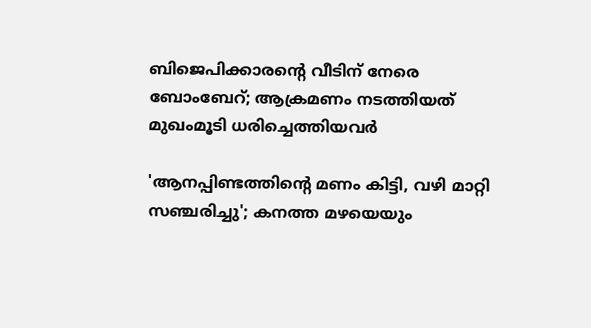ബിജെപിക്കാരന്റെ വീടിന് നേരെ ബോംബേറ്; ആക്രമണം നടത്തിയത് മുഖംമൂടി ധരിച്ചെത്തിയവര്‍

'ആനപ്പിണ്ടത്തിന്റെ മണം കിട്ടി, വഴി മാറ്റി സഞ്ചരിച്ചു'; കനത്ത മഴയെയും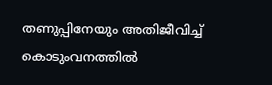തണുപ്പിനേയും അതിജീവിച്ച് കൊടുംവനത്തില്‍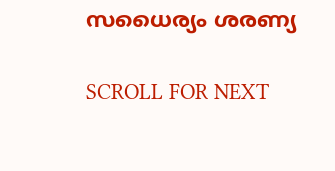സധൈര്യം ശരണ്യ

SCROLL FOR NEXT